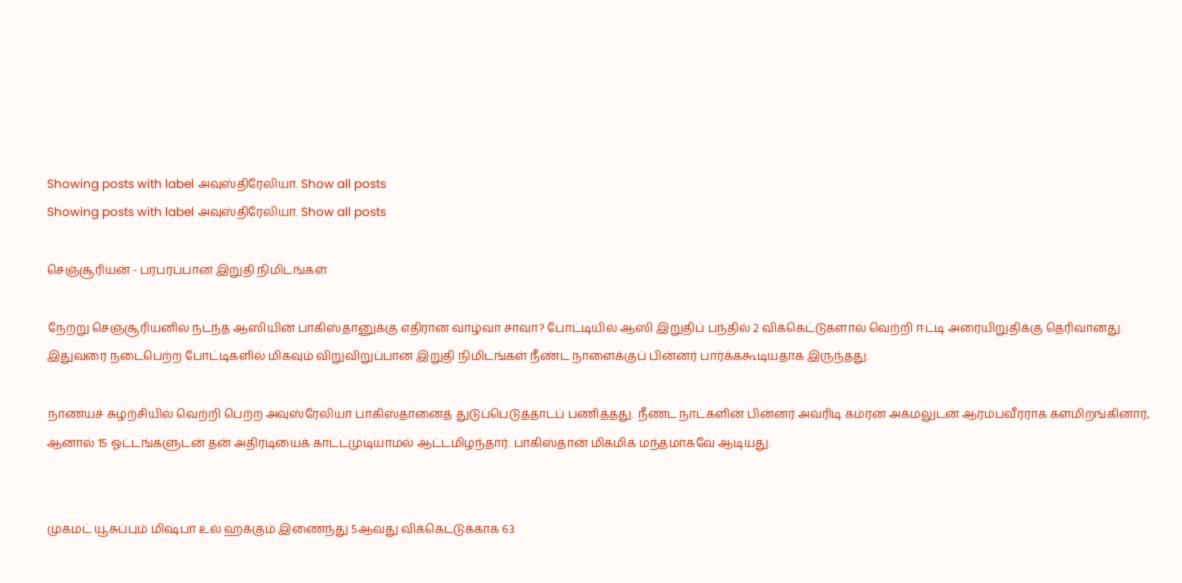Showing posts with label அவுஸ்திரேலியா. Show all posts
Showing posts with label அவுஸ்திரேலியா. Show all posts

செஞ்சூரியன் - பரபரப்பான இறுதி நிமிடங்கள்

நேற்று செஞ்சூரியனில் நடந்த ஆஸியின் பாகிஸ்தானுக்கு எதிரான வாழ்வா சாவா? போட்டியில் ஆஸி இறுதிப் பந்தில் 2 விக்கெட்டுகளால் வெற்றி ஈட்டி அரையிறுதிக்கு தெரிவானது. இதுவரை நடைபெற்ற போட்டிகளில் மிகவும் விறுவிறுப்பான இறுதி நிமிடங்கள் நீண்ட நாளைக்குப் பின்னர் பார்க்ககூடியதாக இருந்தது.

நாணயச் சுழற்சியில் வெற்றி பெற்ற அவுஸ்ரேலியா பாகிஸ்தானைத் துடுப்பெடுத்தாடப் பணித்தது. நீண்ட நாட்களின் பின்னர் அவ்ரிடி கம்ரன் அக்மலுடன் ஆரம்பவீரராக களமிறங்கினார், ஆனால் 15 ஓட்டங்களுடன் தன் அதிரடியைக் காட்டமுடியாமல் ஆட்டமிழந்தார். பாகிஸ்தான் மிகமிக மந்தமாகவே ஆடியது.


முகமட் யூசுப்பும் மிஷ்பா உல் ஹக்கும் இணைந்து 5ஆவது விக்கெட்டுக்காக 63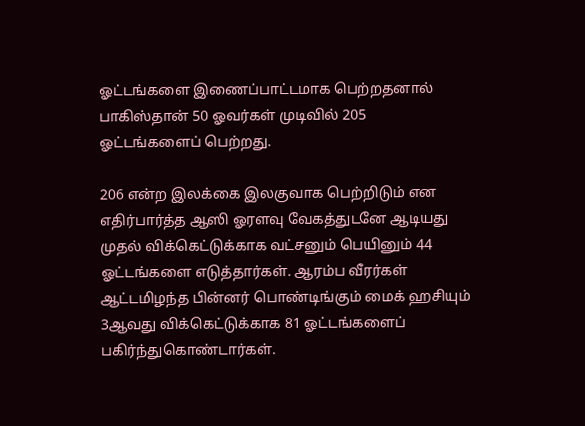ஓட்டங்களை இணைப்பாட்டமாக பெற்றதனால் பாகிஸ்தான் 50 ஓவர்கள் முடிவில் 205 ஓட்டங்களைப் பெற்றது.

206 என்ற இலக்கை இலகுவாக பெற்றிடும் என எதிர்பார்த்த ஆஸி ஓரளவு வேகத்துடனே ஆடியது முதல் விக்கெட்டுக்காக வட்சனும் பெயினும் 44 ஓட்டங்களை எடுத்தார்கள். ஆரம்ப வீரர்கள் ஆட்டமிழந்த பின்னர் பொண்டிங்கும் மைக் ஹசியும் 3ஆவது விக்கெட்டுக்காக 81 ஓட்டங்களைப் பகிர்ந்துகொண்டார்கள்.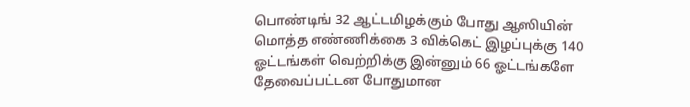பொண்டிங் 32 ஆட்டமிழக்கும் போது ஆஸியின் மொத்த எண்ணிக்கை 3 விக்கெட் இழப்புக்கு 140 ஓட்டங்கள் வெற்றிக்கு இன்னும் 66 ஓட்டங்களே தேவைப்பட்டன போதுமான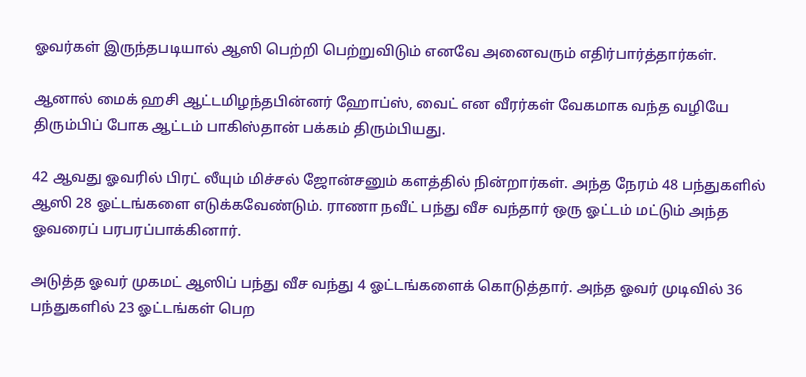ஓவர்கள் இருந்தபடியால் ஆஸி பெற்றி பெற்றுவிடும் எனவே அனைவரும் எதிர்பார்த்தார்கள்.

ஆனால் மைக் ஹசி ஆட்டமிழந்தபின்னர் ஹோப்ஸ், வைட் என வீரர்கள் வேகமாக வந்த வழியே திரும்பிப் போக ஆட்டம் பாகிஸ்தான் பக்கம் திரும்பியது.

42 ஆவது ஓவரில் பிரட் லீயும் மிச்சல் ஜோன்சனும் களத்தில் நின்றார்கள். அந்த நேரம் 48 பந்துகளில் ஆஸி 28 ஓட்டங்களை எடுக்கவேண்டும். ராணா நவீட் பந்து வீச வந்தார் ஒரு ஓட்டம் மட்டும் அந்த ஓவரைப் பரபரப்பாக்கினார்.

அடுத்த ஓவர் முகமட் ஆஸிப் பந்து வீச வந்து 4 ஓட்டங்களைக் கொடுத்தார். அந்த ஓவர் முடிவில் 36 பந்துகளில் 23 ஓட்டங்கள் பெற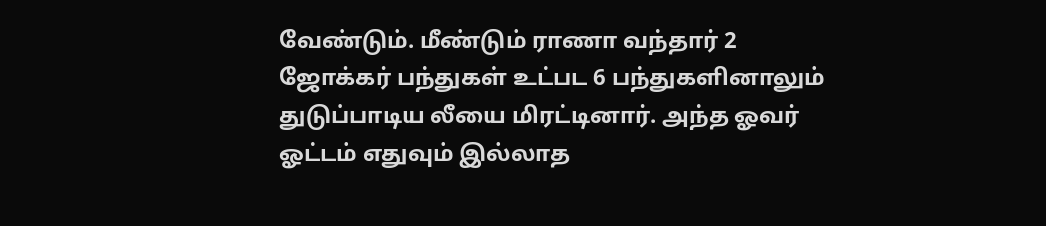வேண்டும். மீண்டும் ராணா வந்தார் 2 ஜோக்கர் பந்துகள் உட்பட 6 பந்துகளினாலும் துடுப்பாடிய லீயை மிரட்டினார். அந்த ஓவர் ஓட்டம் எதுவும் இல்லாத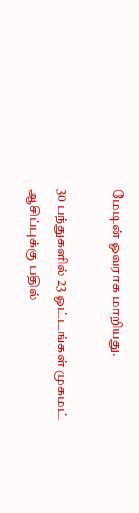மேடின் ஓவராக மாறியது.

30 பந்துகளில் 23 ஓட்டங்கள் முகமட் ஆசிப்புக்கு பதில்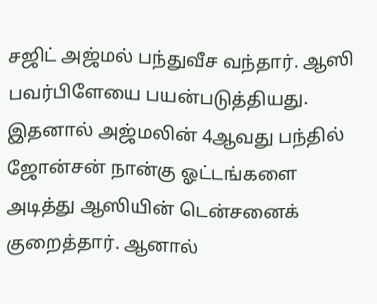சஜிட் அஜ்மல் பந்துவீச வந்தார். ஆஸி பவர்பிளேயை பயன்படுத்தியது. இதனால் அஜ்மலின் 4ஆவது பந்தில் ஜோன்சன் நான்கு ஓட்டங்களை அடித்து ஆஸியின் டென்சனைக் குறைத்தார். ஆனால்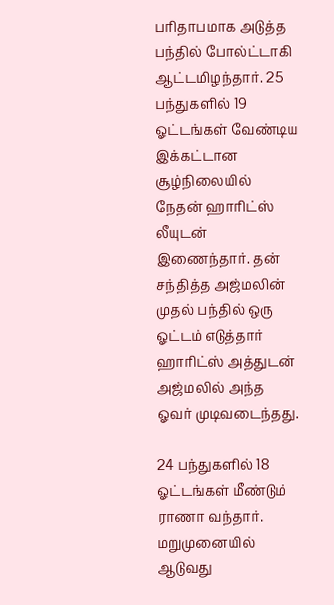பரிதாபமாக அடுத்த பந்தில் போல்ட்டாகி ஆட்டமிழந்தார். 25 பந்துகளில் 19 ஓட்டங்கள் வேண்டிய இக்கட்டான சூழ்நிலையில் நேதன் ஹாரிட்ஸ் லீயுடன் இணைந்தார். தன் சந்தித்த அஜ்மலின் முதல் பந்தில் ஒரு ஓட்டம் எடுத்தார் ஹாரிட்ஸ் அத்துடன் அஜ்மலில் அந்த ஓவர் முடிவடைந்தது.

24 பந்துகளில் 18 ஓட்டங்கள் மீண்டும் ராணா வந்தார். மறுமுனையில் ஆடுவது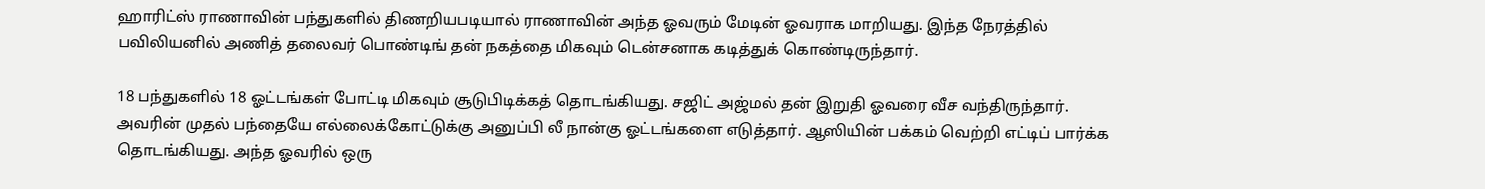ஹாரிட்ஸ் ராணாவின் பந்துகளில் திணறியபடியால் ராணாவின் அந்த ஓவரும் மேடின் ஓவராக மாறியது. இந்த நேரத்தில் பவிலியனில் அணித் தலைவர் பொண்டிங் தன் நகத்தை மிகவும் டென்சனாக கடித்துக் கொண்டிருந்தார்.

18 பந்துகளில் 18 ஓட்டங்கள் போட்டி மிகவும் சூடுபிடிக்கத் தொடங்கியது. சஜிட் அஜ்மல் தன் இறுதி ஓவரை வீச வந்திருந்தார். அவரின் முதல் பந்தையே எல்லைக்கோட்டுக்கு அனுப்பி லீ நான்கு ஓட்டங்களை எடுத்தார். ஆஸியின் பக்கம் வெற்றி எட்டிப் பார்க்க தொடங்கியது. அந்த ஓவரில் ஒரு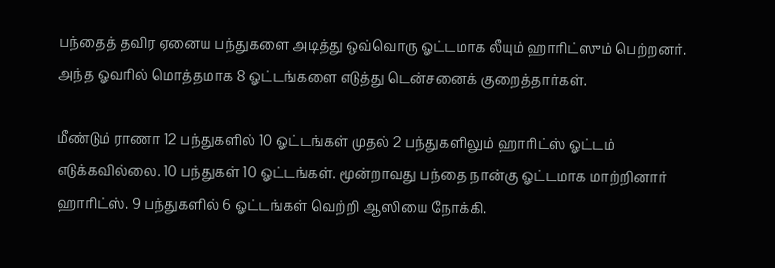பந்தைத் தவிர ஏனைய பந்துகளை அடித்து ஒவ்வொரு ஓட்டமாக லீயும் ஹாரிட்ஸும் பெற்றனர். அந்த ஓவரில் மொத்தமாக 8 ஓட்டங்களை எடுத்து டென்சனைக் குறைத்தார்கள்.

மீண்டும் ராணா 12 பந்துகளில் 10 ஓட்டங்கள் முதல் 2 பந்துகளிலும் ஹாரிட்ஸ் ஓட்டம் எடுக்கவில்லை. 10 பந்துகள் 10 ஓட்டங்கள். மூன்றாவது பந்தை நான்கு ஓட்டமாக மாற்றினார் ஹாரிட்ஸ். 9 பந்துகளில் 6 ஓட்டங்கள் வெற்றி ஆஸியை நோக்கி.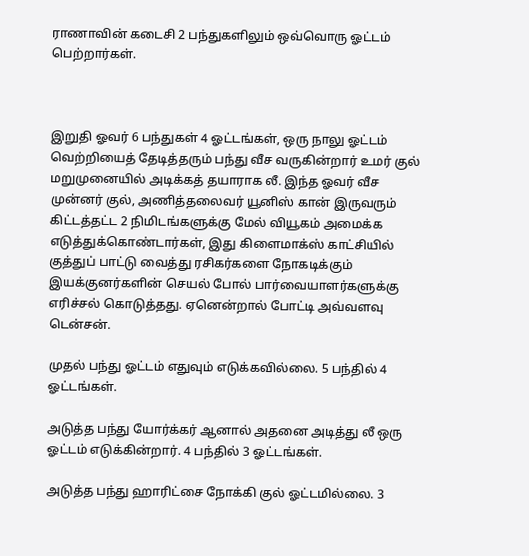ராணாவின் கடைசி 2 பந்துகளிலும் ஒவ்வொரு ஓட்டம் பெற்றார்கள்.



இறுதி ஓவர் 6 பந்துகள் 4 ஓட்டங்கள், ஒரு நாலு ஓட்டம் வெற்றியைத் தேடித்தரும் பந்து வீச வருகின்றார் உமர் குல் மறுமுனையில் அடிக்கத் தயாராக லீ. இந்த ஓவர் வீச முன்னர் குல், அணித்தலைவர் யூனிஸ் கான் இருவரும் கிட்டத்தட்ட 2 நிமிடங்களுக்கு மேல் வியூகம் அமைக்க எடுத்துக்கொண்டார்கள், இது கிளைமாக்ஸ் காட்சியில் குத்துப் பாட்டு வைத்து ரசிகர்களை நோகடிக்கும் இயக்குனர்களின் செயல் போல் பார்வையாளர்களுக்கு எரிச்சல் கொடுத்தது. ஏனென்றால் போட்டி அவ்வளவு டென்சன்.

முதல் பந்து ஓட்டம் எதுவும் எடுக்கவில்லை. 5 பந்தில் 4 ஓட்டங்கள்.

அடுத்த பந்து யோர்க்கர் ஆனால் அதனை அடித்து லீ ஒரு ஓட்டம் எடுக்கின்றார். 4 பந்தில் 3 ஓட்டங்கள்.

அடுத்த பந்து ஹாரிட்சை நோக்கி குல் ஓட்டமில்லை. 3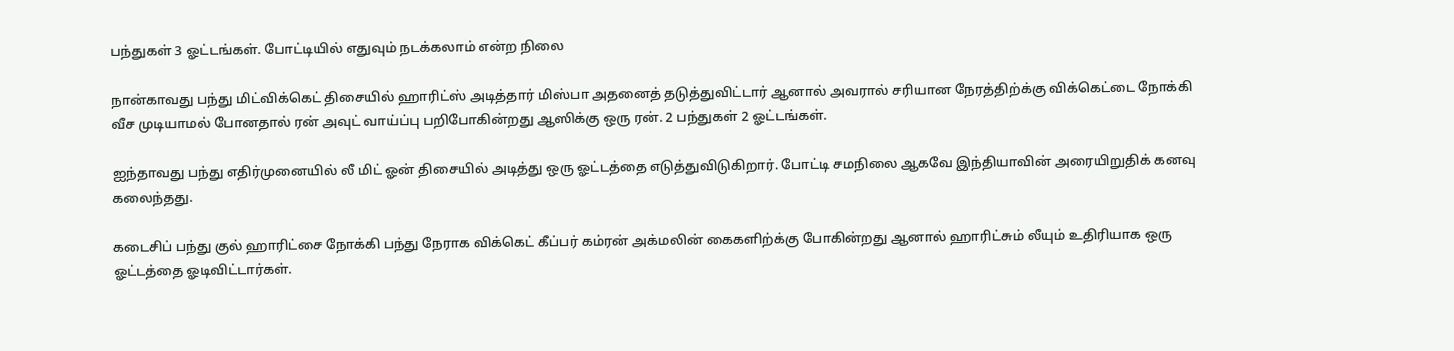பந்துகள் 3 ஓட்டங்கள். போட்டியில் எதுவும் நடக்கலாம் என்ற நிலை

நான்காவது பந்து மிட்விக்கெட் திசையில் ஹாரிட்ஸ் அடித்தார் மிஸ்பா அதனைத் தடுத்துவிட்டார் ஆனால் அவரால் சரியான நேரத்திற்க்கு விக்கெட்டை நோக்கி வீச முடியாமல் போனதால் ரன் அவுட் வாய்ப்பு பறிபோகின்றது ஆஸிக்கு ஒரு ரன். 2 பந்துகள் 2 ஓட்டங்கள்.

ஐந்தாவது பந்து எதிர்முனையில் லீ மிட் ஓன் திசையில் அடித்து ஒரு ஓட்டத்தை எடுத்துவிடுகிறார். போட்டி சமநிலை ஆகவே இந்தியாவின் அரையிறுதிக் கனவு கலைந்தது.

கடைசிப் பந்து குல் ஹாரிட்சை நோக்கி பந்து நேராக விக்கெட் கீப்பர் கம்ரன் அக்மலின் கைகளிற்க்கு போகின்றது ஆனால் ஹாரிட்சும் லீயும் உதிரியாக ஒரு ஓட்டத்தை ஓடிவிட்டார்கள்.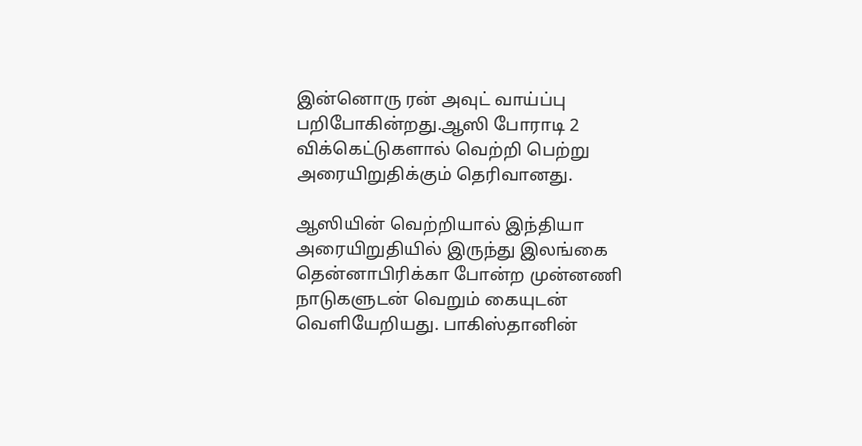இன்னொரு ரன் அவுட் வாய்ப்பு பறிபோகின்றது.ஆஸி போராடி 2 விக்கெட்டுகளால் வெற்றி பெற்று அரையிறுதிக்கும் தெரிவானது.

ஆஸியின் வெற்றியால் இந்தியா அரையிறுதியில் இருந்து இலங்கை தென்னாபிரிக்கா போன்ற முன்னணி நாடுகளுடன் வெறும் கையுடன் வெளியேறியது. பாகிஸ்தானின்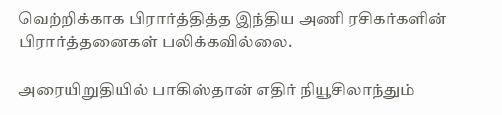வெற்றிக்காக பிரார்த்தித்த இந்திய அணி ரசிகர்களின் பிரார்த்தனைகள் பலிக்கவில்லை.

அரையிறுதியில் பாகிஸ்தான் எதிர் நியூசிலாந்தும்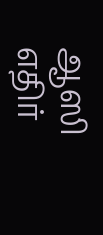ஆஸி எதிர்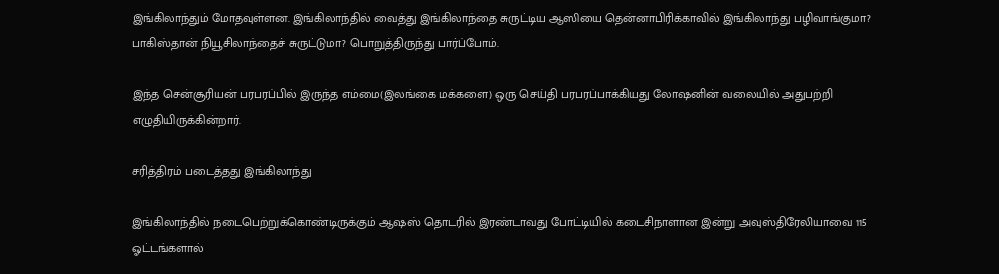இங்கிலாந்தும் மோதவுள்ளன. இங்கிலாந்தில் வைத்து இங்கிலாந்தை சுருட்டிய ஆஸியை தென்னாபிரிக்காவில் இங்கிலாந்து பழிவாங்குமா? பாகிஸ்தான் நியூசிலாந்தைச் சுருட்டுமா? பொறுத்திருந்து பார்ப்போம்.

இந்த சென்சூரியன் பரபரப்பில் இருந்த எம்மை(இலங்கை மக்களை) ஒரு செய்தி பரபரப்பாக்கியது லோஷனின் வலையில் அதுபற்றி எழுதியிருக்கின்றார்.

சரித்திரம் படைத்தது இங்கிலாந்து

இங்கிலாந்தில் நடைபெற்றுக்கொண்டிருக்கும் ஆஷஸ் தொடரில் இரண்டாவது போட்டியில் கடைசிநாளான இன்று அவுஸ்திரேலியாவை 115 ஓட்டங்களால்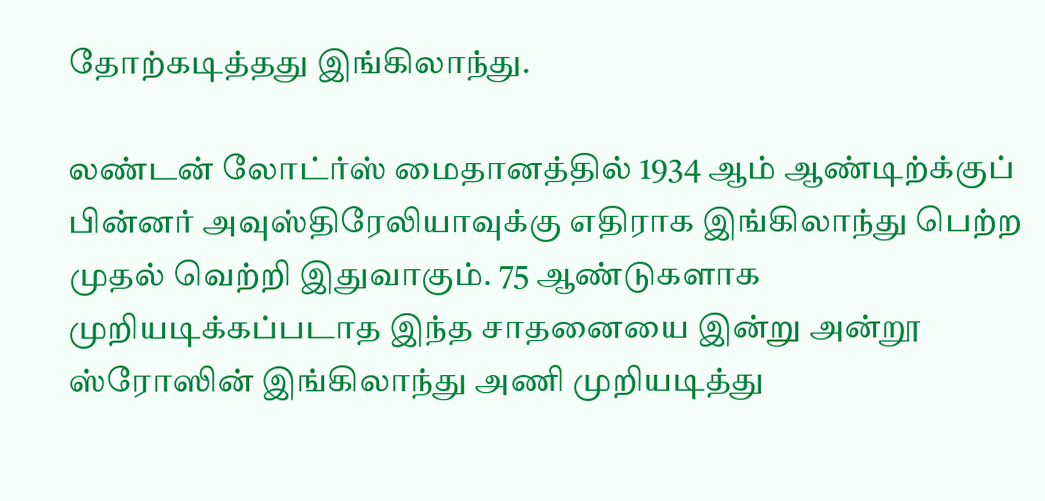தோற்கடித்தது இங்கிலாந்து.

லண்டன் லோட்ர்ஸ் மைதானத்தில் 1934 ஆம் ஆண்டிற்க்குப் பின்னர் அவுஸ்திரேலியாவுக்கு எதிராக இங்கிலாந்து பெற்ற முதல் வெற்றி இதுவாகும். 75 ஆண்டுகளாக முறியடிக்கப்படாத இந்த சாதனையை இன்று அன்றூ ஸ்ரோஸின் இங்கிலாந்து அணி முறியடித்து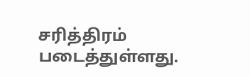சரித்திரம் படைத்துள்ளது.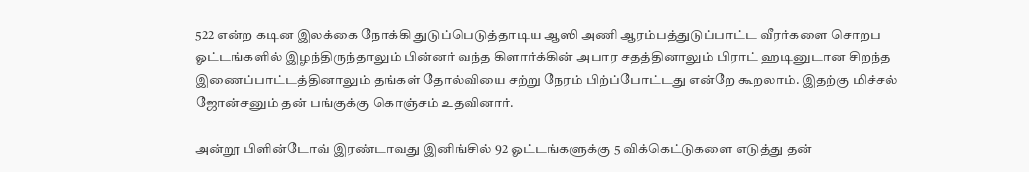522 என்ற கடின இலக்கை நோக்கி துடுப்பெடுத்தாடிய ஆஸி அணி ஆரம்பத்துடுப்பாட்ட வீரர்களை சொறப ஓட்டங்களில் இழந்திருந்தாலும் பின்னர் வந்த கிளார்க்கின் அபார சதத்தினாலும் பிராட் ஹடினுடான சிறந்த இணைப்பாட்டத்தினாலும் தங்கள் தோல்வியை சற்று நேரம் பிற்ப்போட்டது என்றே கூறலாம். இதற்கு மிச்சல் ஜோன்சனும் தன் பங்குக்கு கொஞ்சம் உதவினார்.

அன்றூ பிளின்டோவ் இரண்டாவது இனிங்சில் 92 ஓட்டங்களுக்கு 5 விக்கெட்டுகளை எடுத்து தன்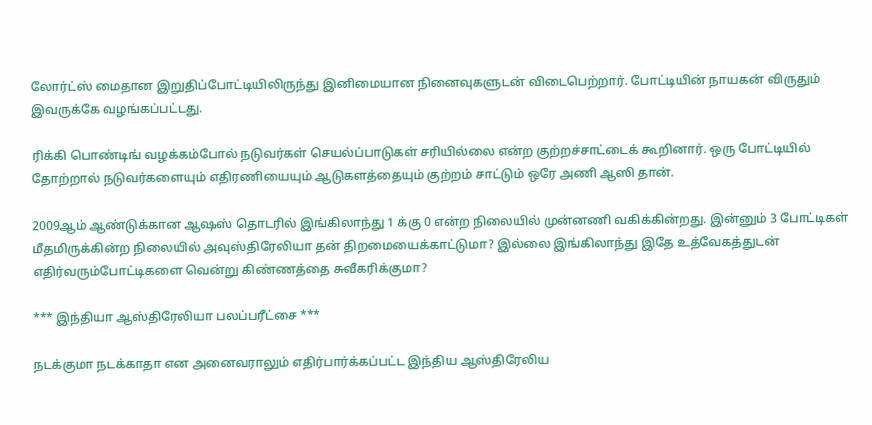லோர்ட்ஸ் மைதான இறுதிப்போட்டியிலிருந்து இனிமையான நினைவுகளுடன் விடைபெற்றார். போட்டியின் நாயகன் விருதும் இவருக்கே வழங்கப்பட்டது.

ரிக்கி பொண்டிங் வழக்கம்போல் நடுவர்கள் செயல்ப்பாடுகள் சரியில்லை என்ற குற்றச்சாட்டைக் கூறினார். ஒரு போட்டியில் தோற்றால் நடுவர்களையும் எதிரணியையும் ஆடுகளத்தையும் குற்றம் சாட்டும் ஒரே அணி ஆஸி தான்.

2009ஆம் ஆண்டுக்கான ஆஷஸ் தொடரில் இங்கிலாந்து 1 க்கு 0 என்ற நிலையில் முன்னணி வகிக்கின்றது. இன்னும் 3 போட்டிகள் மீதமிருக்கின்ற நிலையில் அவுஸ்திரேலியா தன் திறமையைக்காட்டுமா? இல்லை இங்கிலாந்து இதே உத்வேகத்துடன் எதிர்வரும்போட்டிகளை வென்று கிண்ணத்தை சுவீகரிக்குமா?

*** இந்தியா ஆஸ்திரேலியா பலப்பரீட்சை ***

நடக்குமா நடக்காதா என அனைவராலும் எதிர்பார்க்கப்பட்ட இந்திய ஆஸ்திரேலிய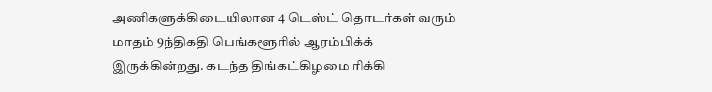அணிகளுக்கிடையிலான 4 டெஸ்ட் தொடர்கள் வரும் மாதம் 9ந்திகதி பெங்களூரில் ஆரம்பிக்க் இருக்கின்றது. கடந்த திங்கட்கிழமை ரிக்கி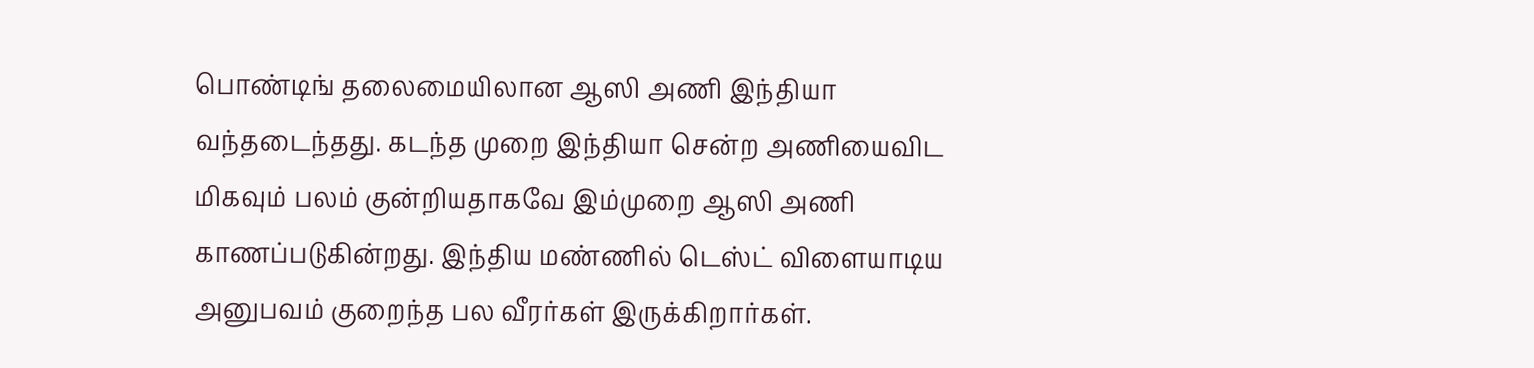பொண்டிங் தலைமையிலான ஆஸி அணி இந்தியா வந்தடைந்தது. கடந்த முறை இந்தியா சென்ற அணியைவிட மிகவும் பலம் குன்றியதாகவே இம்முறை ஆஸி அணி காணப்படுகின்றது. இந்திய மண்ணில் டெஸ்ட் விளையாடிய அனுபவம் குறைந்த பல வீரர்கள் இருக்கிறார்கள்.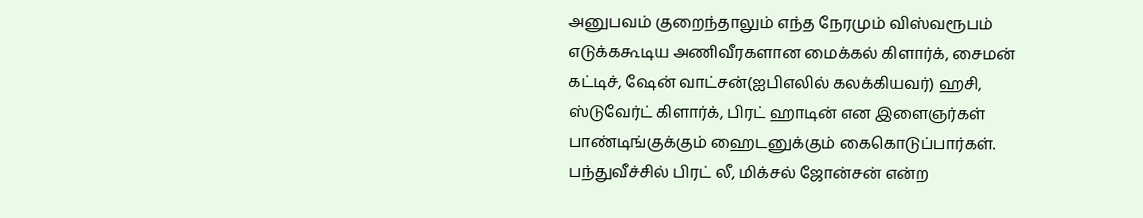அனுபவம் குறைந்தாலும் எந்த நேரமும் விஸ்வரூபம் எடுக்ககூடிய அணிவீரகளான மைக்கல் கிளார்க், சைமன் கட்டிச், ஷேன் வாட்சன்(ஐபிஎலில் கலக்கியவர்) ஹசி, ஸ்டுவேர்ட் கிளார்க், பிரட் ஹாடின் என இளைஞர்கள் பாண்டிங்குக்கும் ஹைடனுக்கும் கைகொடுப்பார்கள். பந்துவீச்சில் பிரட் லீ, மிக்சல் ஜோன்சன் என்ற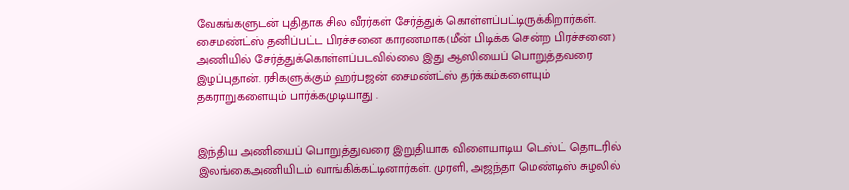வேகங்களுடன் புதிதாக சில வீரர்கள் சேர்த்துக் கொள்ளப்பட்டிருக்கிறார்கள். சைமண்ட்ஸ் தனிப்பட்ட பிரச்சனை காரணமாக(மீன் பிடிக்க சென்ற பிரச்சனை) அணியில் சேர்த்துக்கொள்ளப்படவில்லை இது ஆஸியைப் பொறுத்தவரை இழப்புதான். ரசிகளுக்கும் ஹர்பஜன் சைமண்ட்ஸ் தர்க்கம்களையும் தகராறுகளையும் பார்க்கமுடியாது .


இந்திய அணியைப் பொறுத்துவரை இறுதியாக விளையாடிய டெஸ்ட் தொடரில் இலங்கைஅணியிடம் வாங்கிக்கட்டினார்கள். முரளி, அஜந்தா மெண்டிஸ் சுழலில்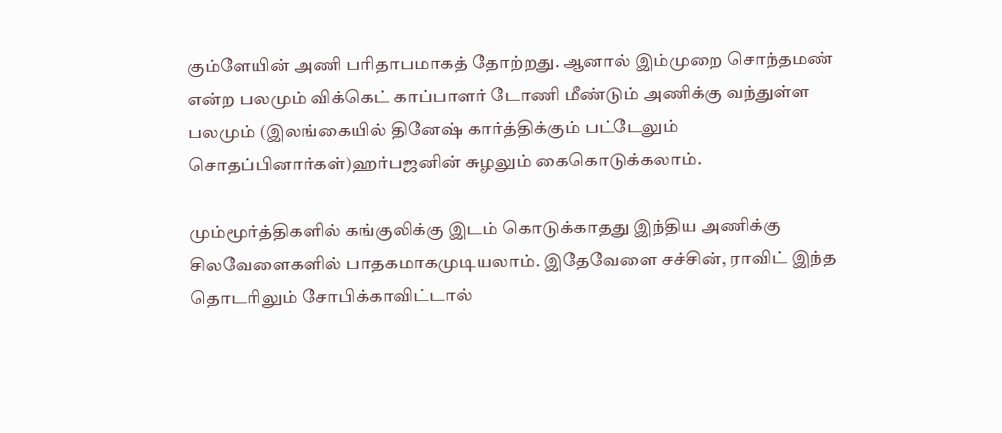கும்ளேயின் அணி பரிதாபமாகத் தோற்றது. ஆனால் இம்முறை சொந்தமண் என்ற பலமும் விக்கெட் காப்பாளர் டோணி மீண்டும் அணிக்கு வந்துள்ள பலமும் (இலங்கையில் தினேஷ் கார்த்திக்கும் பட்டேலும் சொதப்பினார்கள்)ஹர்பஜனின் சுழலும் கைகொடுக்கலாம்.

மும்மூர்த்திகளில் கங்குலிக்கு இடம் கொடுக்காதது இந்திய அணிக்கு சிலவேளைகளில் பாதகமாகமுடியலாம். இதேவேளை சச்சின், ராவிட் இந்த தொடரிலும் சோபிக்காவிட்டால்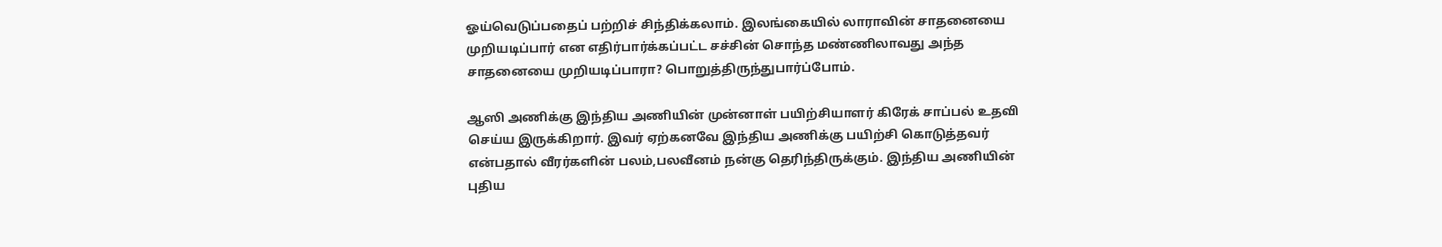ஓய்வெடுப்பதைப் பற்றிச் சிந்திக்கலாம். இலங்கையில் லாராவின் சாதனையை முறியடிப்பார் என எதிர்பார்க்கப்பட்ட சச்சின் சொந்த மண்ணிலாவது அந்த சாதனையை முறியடிப்பாரா? பொறுத்திருந்துபார்ப்போம்.

ஆஸி அணிக்கு இந்திய அணியின் முன்னாள் பயிற்சியாளர் கிரேக் சாப்பல் உதவி செய்ய இருக்கிறார். இவர் ஏற்கனவே இந்திய அணிக்கு பயிற்சி கொடுத்தவர் என்பதால் வீரர்களின் பலம்,பலவீனம் நன்கு தெரிந்திருக்கும். இந்திய அணியின் புதிய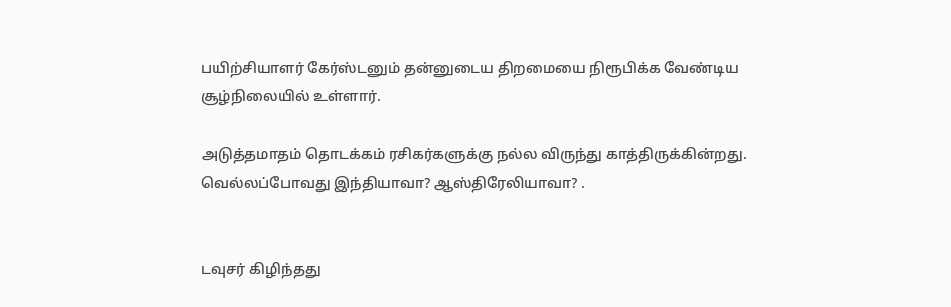பயிற்சியாளர் கேர்ஸ்டனும் தன்னுடைய திறமையை நிரூபிக்க வேண்டிய சூழ்நிலையில் உள்ளார்.

அடுத்தமாதம் தொடக்க‌ம் ரசிகர்களுக்கு நல்ல விருந்து காத்திருக்கின்றது. வெல்லப்போவது இந்தியாவா? ஆஸ்திரேலியாவா? .


டவுசர் கிழிந்தது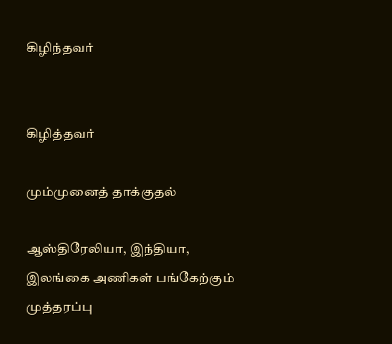கிழிந்தவ‌ர்


கிழித்தவர்

மும்முனைத் தாக்குதல்

ஆஸ்திரேலியா, இந்தியா, இலங்கை அணிகள் பங்கேற்கும் முத்தரப்பு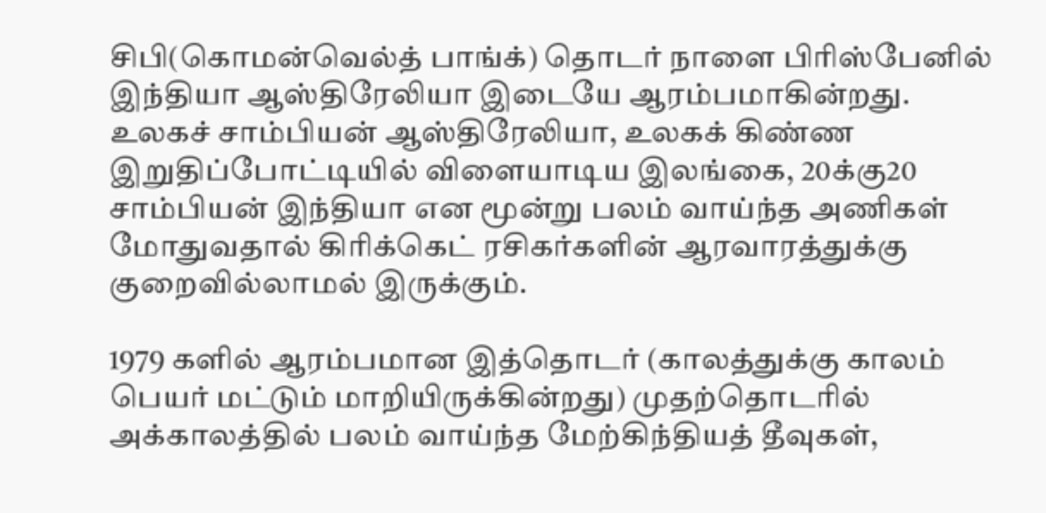சிபி(கொமன்வெல்த் பாங்க்) தொடர் நாளை பிரிஸ்பேனில் இந்தியா ஆஸ்திரேலியா இடையே ஆரம்பமாகின்றது. உலகச் சாம்பியன் ஆஸ்திரேலியா, உலகக் கிண்ண இறுதிப்போட்டியில் விளையாடிய இலங்கை, 20க்கு20 சாம்பியன் இந்தியா என மூன்று பலம் வாய்ந்த அணிகள் மோதுவதால் கிரிக்கெட் ரசிகர்களின் ஆரவாரத்துக்கு குறைவில்லாமல் இருக்கும்.

1979 களில் ஆரம்பமான இத்தொடர் (காலத்துக்கு காலம் பெயர் மட்டும் மாறியிருக்கின்றது) முதற்தொடரில் அக்காலத்தில் பலம் வாய்ந்த மேற்கிந்தியத் தீவுகள்,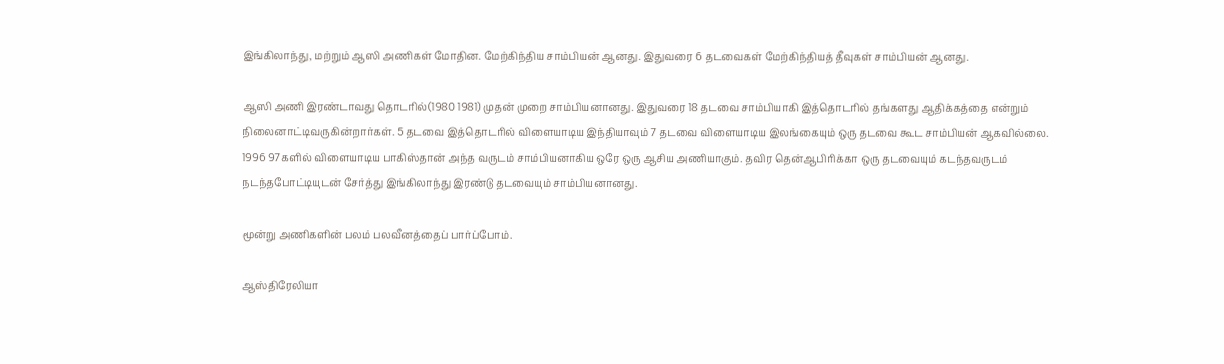இங்கிலாந்து, மற்றும் ஆஸி அணிகள் மோதின. மேற்கிந்திய சாம்பியன் ஆனது. இதுவரை 6 தடவைகள் மேற்கிந்தியத் தீவுகள் சாம்பியன் ஆனது.

ஆஸி அணி இரண்டாவது தொடரில்(1980 1981) முதன் முறை சாம்பியனானது. இதுவரை 18 தடவை சாம்பியாகி இத்தொடரில் தங்களது ஆதிக்கத்தை என்றும் நிலைனாட்டிவருகின்றார்கள். 5 தடவை இத்தொடரில் விளையாடிய இந்தியாவும் 7 தடவை விளையாடிய இலங்கையும் ஒரு தடவை கூட சாம்பியன் ஆகவில்லை. 1996 97களில் விளையாடிய பாகிஸ்தான் அந்த வருடம் சாம்பியனாகிய ஒரே ஒரு ஆசிய அணியாகும். தவிர தென்ஆபிரிக்கா ஒரு தடவையும் கடந்தவருடம் நடந்தபோட்டியுடன் சேர்த்து இங்கிலாந்து இரண்டு தடவையும் சாம்பியனானது.

மூன்று அணிகளின் பலம் பலவீனத்தைப் பார்ப்போம்.

ஆஸ்திரேலியா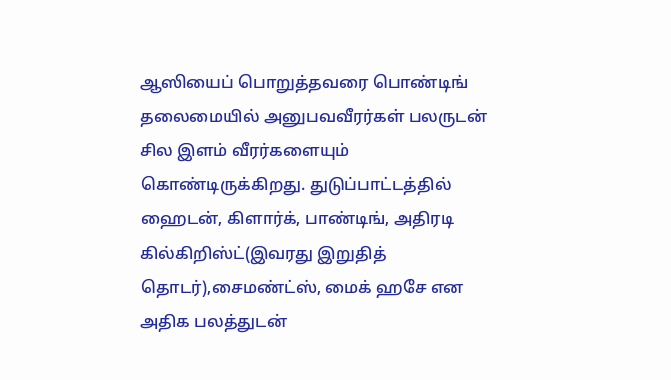ஆஸியைப் பொறுத்தவரை பொண்டிங் தலைமையில் அனுபவவீரர்கள் பலருடன் சில இளம் வீரர்களையும் கொண்டிருக்கிறது. துடுப்பாட்டத்தில் ஹைடன், கிளார்க், பாண்டிங், அதிரடி கில்கிறிஸ்ட்(இவரது இறுதித் தொடர்),சைமண்ட்ஸ், மைக் ஹசே என அதிக பலத்துடன்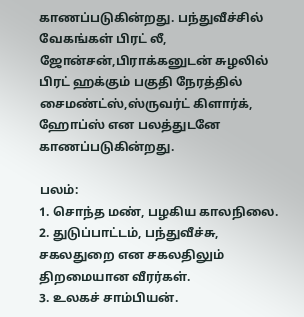காணப்படுகின்றது. பந்துவீச்சில் வேகங்கள் பிரட் லீ, ஜோன்சன்,பிராக்கனுடன் சுழலில் பிரட் ஹக்கும் பகுதி நேரத்தில் சைமண்ட்ஸ்,ஸ்ருவர்ட் கிளார்க், ஹோப்ஸ் என பலத்துடனே காணப்படுகின்றது.

பலம்:
1. சொந்த மண், பழகிய காலநிலை.
2. துடுப்பாட்டம், பந்துவீச்சு, சகலதுறை என சகலதிலும் திறமையான வீரர்கள்.
3. உல‌க‌ச் சாம்பிய‌ன்.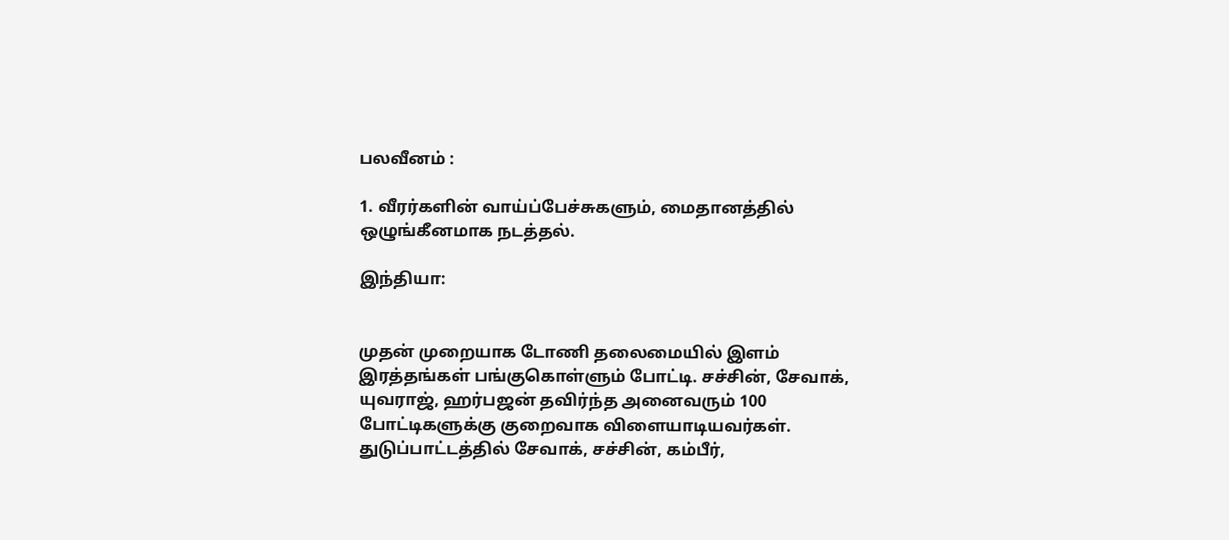ப‌ல‌வீன‌ம் :

1. வீர‌ர்க‌ளின் வாய்ப்பேச்சுக‌ளும், மைதான‌த்தில் ஒழுங்கீனமாக‌ ந‌ட‌த்த‌ல்.

இந்தியா:


முதன் முறையாக டோணி தலைமையில் இளம் இரத்தங்கள் பங்குகொள்ளும் போட்டி. சச்சின், சேவாக், யுவராஜ், ஹர்பஜன் தவிர்ந்த அனைவரும் 100 போட்டிகளுக்கு குறைவாக விளையாடியவர்கள். துடுப்பாட்டத்தில் சேவாக், சச்சின், கம்பீர்,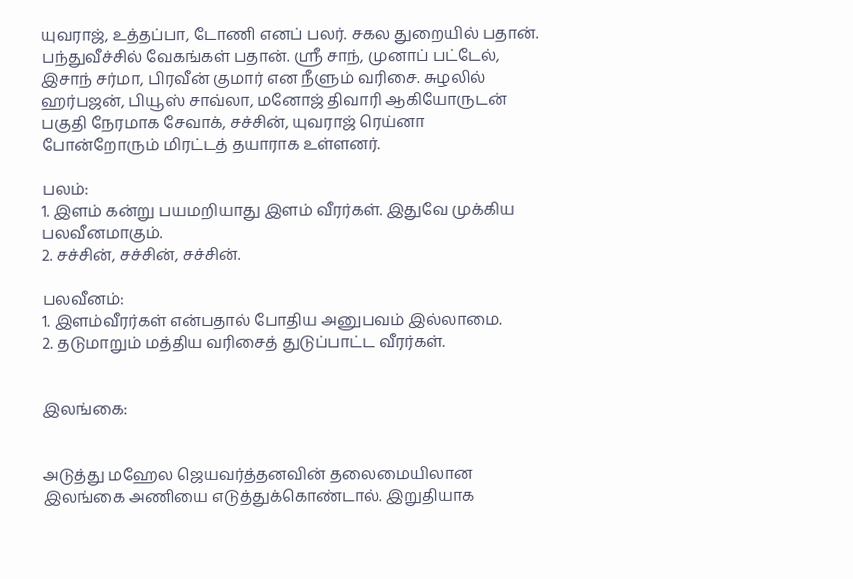யுவராஜ், உத்தப்பா, டோணி எனப் பலர். சகல துறையில் பதான். பந்துவீச்சில் வேகங்கள் பதான். ஸ்ரீ சாந், முனாப் பட்டேல், இசாந் சர்மா, பிரவீன் குமார் என நீளும் வரிசை. சுழலில் ஹர்பஜன், பியூஸ் சாவ்லா, மனோஜ் திவாரி ஆகியோருடன் பகுதி நேரமாக சேவாக், சச்சின், யுவராஜ் ரெய்னா போன்றோரும் மிரட்டத் தயாராக உள்ளனர்.

பலம்:
1. இளம் கன்று பயமறியாது இளம் வீரர்கள். இதுவே முக்கிய பலவீனமாகும்.
2. சச்சின், சச்சின், சச்சின்.

பலவீன‌ம்:
1. இள‌ம்வீர‌ர்க‌ள் என்பதால் போதிய‌ அனுப‌வ‌ம் இல்லாமை.
2. த‌டுமாறும் ம‌த்திய‌ வ‌ரிசைத் துடுப்பாட்ட‌ வீர‌ர்க‌ள்.


இலங்கை:


அடுத்து மஹேல ஜெயவர்த்தனவின் தலைமையிலான இலங்கை அணியை எடுத்துக்கொண்டால். இறுதியாக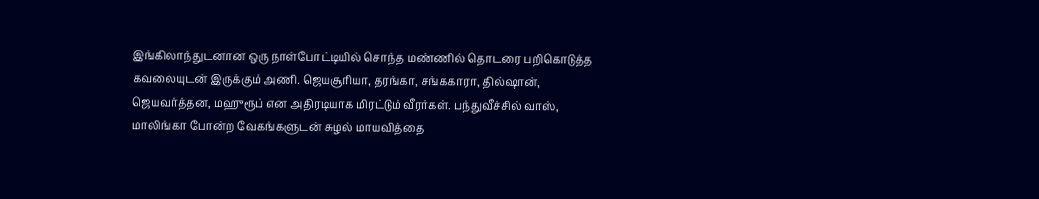இங்கிலாந்துடனான ஒரு நாள்போட்டியில் சொந்த மண்ணில் தொடரை பறிகொடுத்த கவலையுடன் இருக்கும் அணி. ஜெயசூரியா, தரங்கா, சங்ககாரா, தில்ஷான், ஜெயவர்த்தன, ம‌ஹுரூப் என அதிரடியாக மிரட்டும் வீரர்கள். பந்துவீச்சில் வாஸ், மாலிங்கா போன்ற வேகங்களுடன் சுழல் மாயவித்தை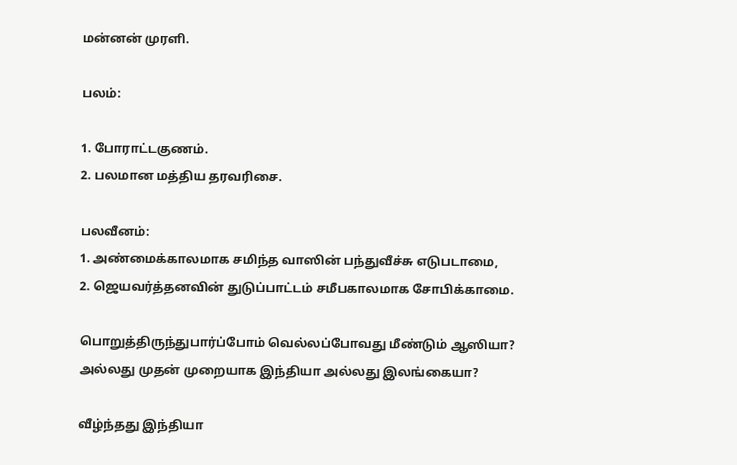மன்னன் முரளி.

பலம்:

1. போராட்டகுணம்.
2. பலமான மத்திய தரவரிசை.

பலவீனம்:
1. அண்மைக்காலமாக சமிந்த வாஸின் பந்துவீச்சு எடுபடாமை,
2. ஜெயவர்த்தனவின் துடுப்பாட்டம் சமீபகாலமாக சோபிக்காமை.

பொறுத்திருந்துபார்ப்போம் வெல்லப்போவது மீண்டும் ஆஸியா? அல்லது முதன் முறையாக இந்தியா அல்லது இலங்கையா?

வீழ்ந்தது இந்தியா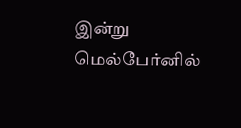இன்று மெல்பேர்னில்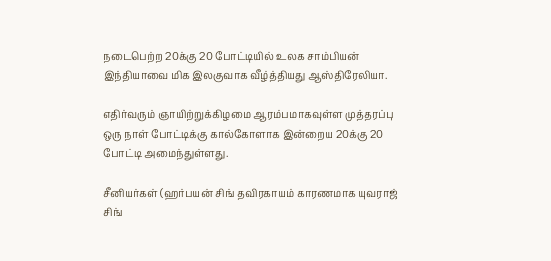நடைபெற்ற 20க்கு 20 போட்டியில் உலக சாம்பியன் இந்தியாவை மிக இலகுவாக வீழ்த்தியது ஆஸ்திரேலியா.

எதிர்வரும் ஞாயிற்றுக்கிழமை ஆரம்பமாகவுள்ள முத்தரப்பு ஒரு நாள் போட்டிக்கு கால்கோளாக இன்றைய 20க்கு 20 போட்டி அமைந்துள்ளது.

சீனியர்கள் (ஹர்பயன் சிங் தவிரகாயம் காரணமாக யுவராஜ் சிங்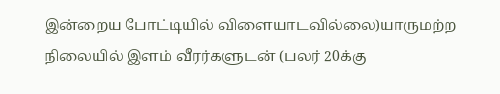இன்றைய போட்டியில் விளையாடவில்லை)யாருமற்ற நிலையில் இளம் வீரர்களுடன் (பலர் 20க்கு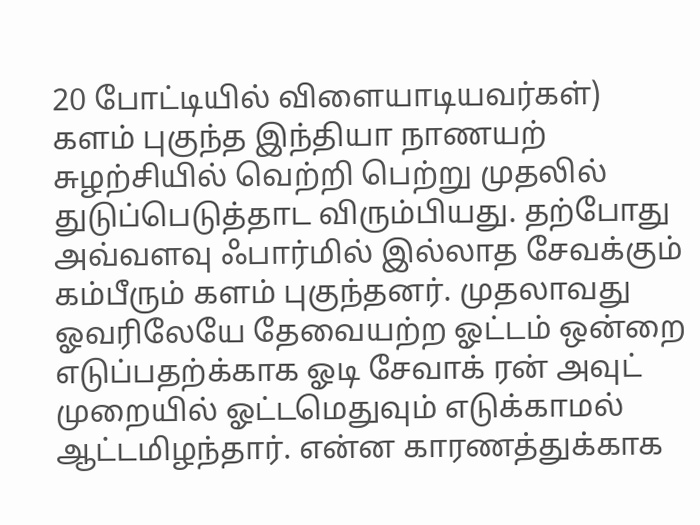20 போட்டியில் விளையாடியவர்கள்) களம் புகுந்த இந்தியா நாணயற் சுழற்சியில் வெற்றி பெற்று முதலில் துடுப்பெடுத்தாட விரும்பியது. தற்போது அவ்வளவு ஃபார்மில் இல்லாத சேவக்கும் கம்பீரும் களம் புகுந்தனர். முதலாவது ஓவரிலேயே தேவையற்ற ஓட்டம் ஒன்றை எடுப்பதற்க்காக ஓடி சேவாக் ரன் அவுட் முறையில் ஓட்டமெதுவும் எடுக்காமல் ஆட்டமிழந்தார். என்ன காரணத்துக்காக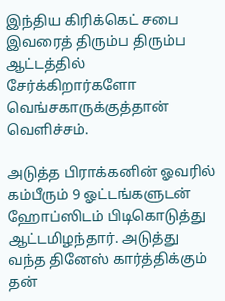இந்திய கிரிக்கெட் சபை இவரைத் திரும்ப திரும்ப ஆட்டத்தில் சேர்க்கிறார்களோ வெங்சகாருக்குத்தான் வெளிச்சம்.

அடுத்த பிராக்கனின் ஓவரில் கம்பீரும் 9 ஓட்டங்களுடன் ஹோப்ஸிடம் பிடிகொடுத்து ஆட்டமிழந்தார். அடுத்து வந்த தினேஸ் கார்த்திக்கும் தன்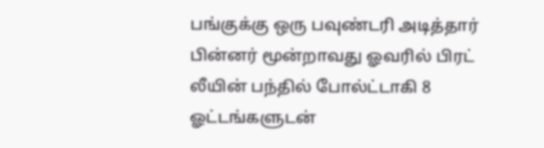பங்குக்கு ஒரு பவுண்டரி அடித்தார் பின்னர் மூன்றாவது ஓவரில் பிரட் லீயின் பந்தில் போல்ட்டாகி 8 ஓட்டங்களுடன்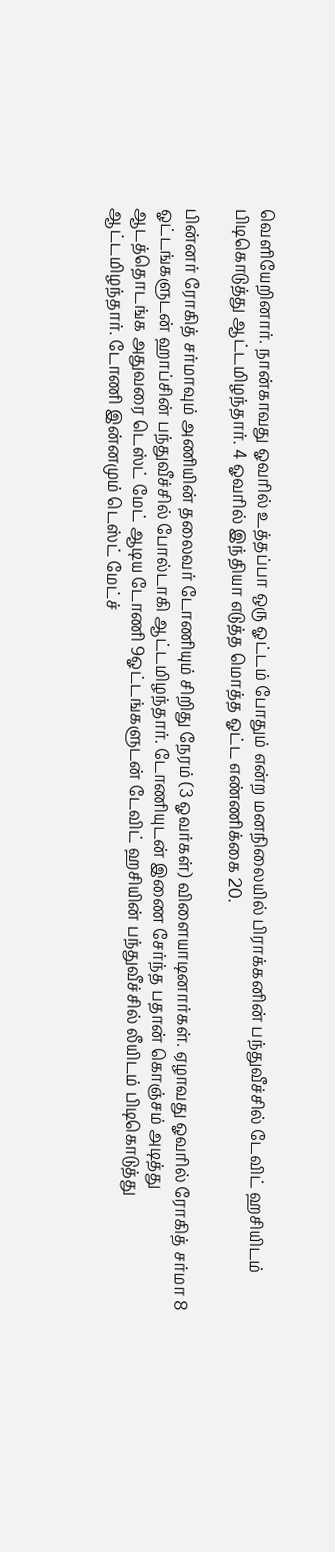வெளியேறினார். நான்காவது ஓவரில் உத்தப்பா ஒரு ஓட்டம் போதும் என்ற மனநிலையில் பிராக்கனின் பந்துவீச்சில் டேவிட் ஹசியிடம் பிடிகொடுத்து ஆட்டமிழந்தார். 4 ஓவரில் இந்தியா எடுத்த மொத்த ஓட்ட எண்ணிக்கை 20.

பின்னர் ரோகித் சர்மாவும் அணியின் தலைவர் டோணியும் சிறிது நேரம் (3 ஓவர்கள்) விளையாடினார்கள். ஏழாவது ஓவரில் ரோகித் சர்மா 8 ஓட்டங்களுடன் ஹாப்சின் பந்துவீச்சில் போல்டாகி ஆட்டமிழந்தார். டோணியுடன் இணை சேர்ந்த பதான் கொஞ்சம் அடித்து ஆடத்தொடங்க அதுவரை டெஸ்ட் மேட் ஆடிய டோணி 9ஓட்டங்களுடன் டேவிட் ஹசியின் பந்துவீச்சில் லீயிடம் பிடிகொடுத்து ஆட்டமிழந்தார். டோணி இன்னமும் டெஸ்ட் மேட்ச்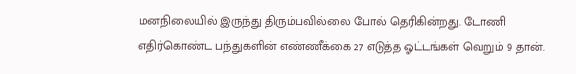மனநிலையில் இருந்து திரும்பவில்லை போல் தெரிகின்றது. டோணி எதிர்கொண்ட பந்துகளின் எண்ணீக்கை 27 எடுத்த ஓட்டங்கள் வெறும் 9 தான்.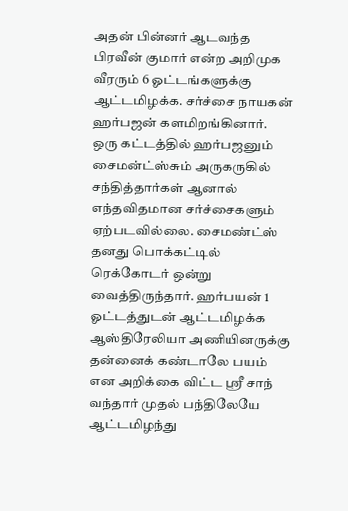அதன் பின்னர் ஆடவந்த பிரவீன் குமார் என்ற அறிமுக வீரரும் 6 ஓட்டங்களுக்கு ஆட்டமிழக்க. சர்ச்சை நாயகன் ஹர்பஜன் களமிறங்கினார். ஒரு கட்டத்தில் ஹர்பஜனும் சைமன்ட்ஸ்சும் அருகருகில் சந்தித்தார்கள் ஆனால் எந்தவிதமான சர்ச்சைகளும் ஏற்படவில்லை. சைமண்ட்ஸ் தனது பொக்கட்டில் ரெக்கோடர் ஒன்று வைத்திருந்தார். ஹர்பயன் 1 ஓட்டத்துடன் ஆட்டமிழக்க ஆஸ்திரேலியா அணியினருக்கு தன்னைக் கண்டாலே பயம் என அறிக்கை விட்ட ஸ்ரீ சாந் வந்தார் முதல் பந்திலேயே ஆட்டமிழந்து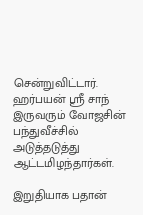சென்றுவிட்டார். ஹர்பயன் ஸ்ரீ சாந் இருவரும் வோஜசின் பந்துவீச்சில் அடுத்தடுத்து ஆட்டமிழந்தார்கள்.

இறுதியாக‌ ப‌தான்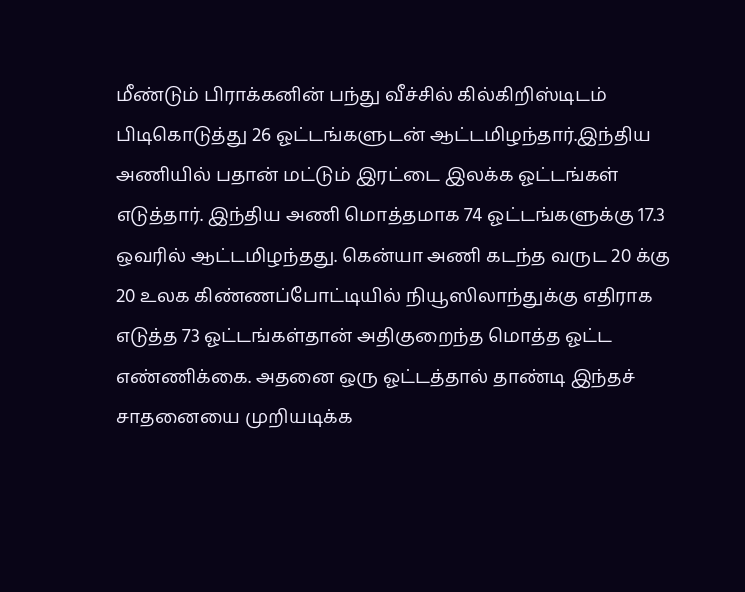மீண்டும் பிராக்க‌னின் ப‌ந்து வீச்சில் கில்கிறிஸ்டிட‌ம் பிடிகொடுத்து 26 ஓட்டங்களுடன் ஆட்ட‌மிழ‌ந்தார்.இந்திய‌ அணியில் ப‌தான் ம‌ட்டும் இரட்டை இல‌க்க‌ ஓட்ட‌ங்க‌ள் எடுத்தார். இந்திய‌ அணி மொத்த‌மாக‌ 74 ஓட்ட‌ங்க‌ளுக்கு 17.3 ஒவரில் ஆட்ட‌மிழந்த‌து. கென்யா அணி க‌ட‌ந்த‌ வ‌ருட‌ 20 க்கு 20 உல‌க‌ கிண்ண‌ப்போட்டியில் நியூஸிலாந்துக்கு எதிராக‌ எடுத்த‌ 73 ஓட்ட‌ங்க‌ள்தான் அதிகுறைந்த‌ மொத்த‌ ஓட்ட‌ எண்ணிக்கை. அத‌னை ஒரு ஓட்ட‌த்தால் தாண்டி இந்த‌ச் சாத‌னையை முறிய‌டிக்க‌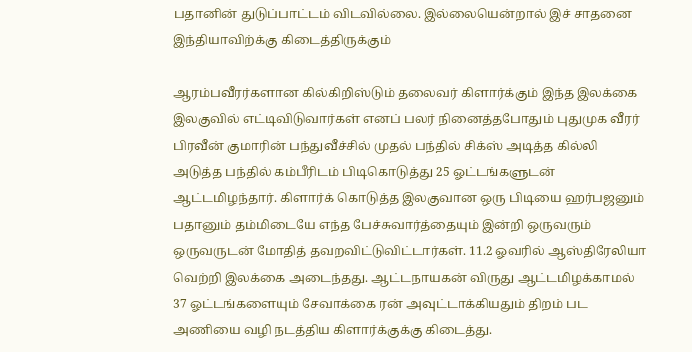ப‌தானின் துடுப்பாட்ட‌ம் விட‌வில்லை. இல்லையென்றால் இச் சாத‌னை இந்தியாவிற்க்கு கிடைத்திருக்கும்

ஆரம்பவீரர்களான கில்கிறிஸ்டும் தலைவர் கிளார்க்கும் இந்த இலக்கை இலகுவில் எட்டிவிடுவார்கள் எனப் பலர் நினைத்தபோதும் புதுமுக வீரர் பிரவீன் குமாரின் பந்துவீச்சில் முதல் பந்தில் சிக்ஸ் அடித்த கில்லி அடுத்த பந்தில் கம்பீரிடம் பிடிகொடுத்து 25 ஓட்டங்களுடன் ஆட்டமிழந்தார். கிளார்க் கொடுத்த இலகுவான ஒரு பிடியை ஹர்பஜனும் பதானும் தம்மிடையே எந்த பேச்சுவார்த்தையும் இன்றி ஒருவரும் ஒருவருடன் மோதித் தவறவிட்டுவிட்டார்கள். 11.2 ஓவரில் ஆஸ்திரேலியா வெற்றி இலக்கை அடைந்தது. ஆட்டநாயகன் விருது ஆட்டமிழக்காமல் 37 ஓட்டங்களையும் சேவாக்கை ரன் அவுட்டாக்கியதும் திறம் பட அணியை வழி நடத்திய கிளார்க்குக்கு கிடைத்து.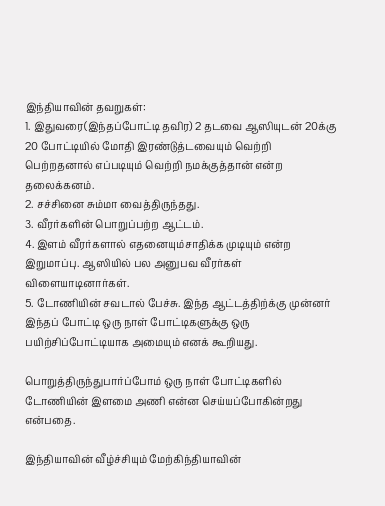இந்தியாவின் தவறுகள்:
1. இதுவரை(இந்தப்போட்டி தவிர) 2 தடவை ஆஸியுடன் 20க்கு 20 போட்டியில் மோதி இரண்டுத்டவையும் வெற்றி பெற்றதனால் எப்படியும் வெற்றி நமக்குத்தான் என்ற தலைக்கனம்.
2. சச்சினை சும்மா வைத்திருந்தது.
3. வீரர்களின் பொறுப்பற்ற ஆட்டம்.
4. இளம் வீரர்களால் எதனையும்சாதிக்க முடியும் என்ற இறுமாப்பு. ஆஸியில் பல அனுபவ வீரர்கள் விளையாடினார்கள்.
5. டோணியின் சவடால் பேச்சு. இந்த ஆட்டத்திற்க்கு முன்னர் இந்தப் போட்டி ஒரு நாள் போட்டிகளுக்கு ஒரு பயிற்சிப்போட்டியாக அமையும் எனக் கூறியது.

பொறுத்திருந்துபார்ப்போம் ஒரு நாள் போட்டிகளில் டோணியின் இளமை அணி என்ன செய்யப்போகின்றது என்பதை.

இந்தியாவின் வீழ்ச்சியும் மேற்கிந்தியாவின்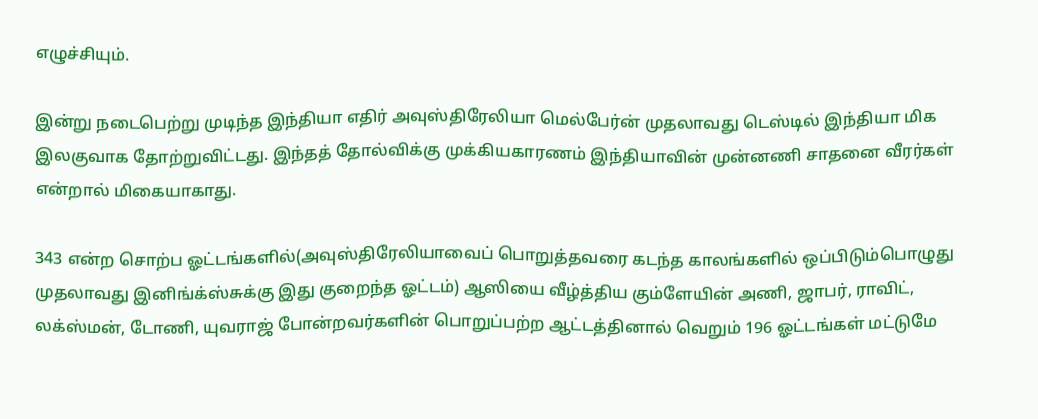எழுச்சியும்.

இன்று நடைபெற்று முடிந்த இந்தியா எதிர் அவுஸ்திரேலியா மெல்பேர்ன் முதலாவது டெஸ்டில் இந்தியா மிக இலகுவாக தோற்றுவிட்டது. இந்தத் தோல்விக்கு முக்கியகாரணம் இந்தியாவின் முன்னணி சாதனை வீரர்கள் என்றால் மிகையாகாது.

343 என்ற சொற்ப ஓட்டங்களில்(அவுஸ்திரேலியாவைப் பொறுத்தவரை கடந்த காலங்களில் ஒப்பிடும்பொழுது முதலாவது இனிங்க்ஸ்சுக்கு இது குறைந்த ஓட்டம்) ஆஸியை வீழ்த்திய கும்ளேயின் அணி, ஜாபர், ராவிட், லக்ஸ்மன், டோணி, யுவராஜ் போன்றவர்களின் பொறுப்பற்ற ஆட்டத்தினால் வெறும் 196 ஓட்டங்கள் மட்டுமே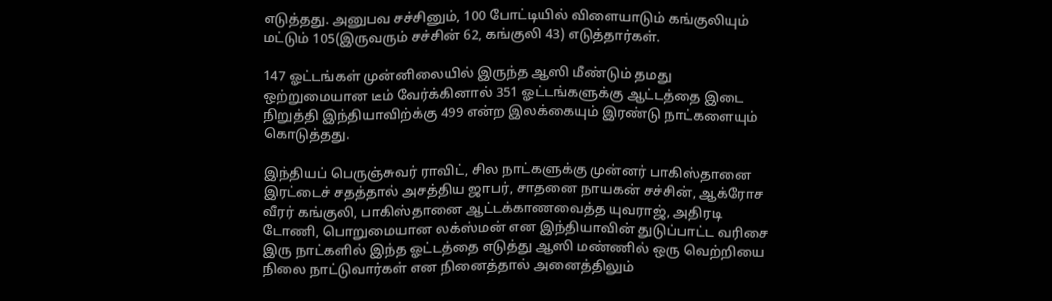எடுத்தது. அனுபவ சச்சினும், 100 போட்டியில் விளையாடும் கங்குலியும் மட்டும் 105(இருவரும் சச்சின் 62, கங்குலி 43) எடுத்தார்கள்.

147 ஓட்டங்கள் முன்னிலையில் இருந்த ஆஸி மீண்டும் தமது ஒற்றுமையான டீம் வேர்க்கினால் 351 ஓட்டங்களுக்கு ஆட்டத்தை இடை நிறுத்தி இந்தியாவிற்க்கு 499 என்ற இலக்கையும் இரண்டு நாட்களையும் கொடுத்தது.

இந்தியப் பெருஞ்சுவர் ராவிட், சில நாட்களுக்கு முன்னர் பாகிஸ்தானை இரட்டைச் சதத்தால் அசத்திய ஜாபர், சாதனை நாயகன் சச்சின், ஆக்ரோச வீரர் கங்குலி, பாகிஸ்தானை ஆட்டக்காணவைத்த யுவராஜ், அதிரடி டோணி, பொறுமையான லக்ஸ்மன் என இந்தியாவின் துடுப்பாட்ட வரிசை இரு நாட்களில் இந்த ஓட்டத்தை எடுத்து ஆஸி மண்ணில் ஒரு வெற்றியை நிலை நாட்டுவார்கள் என நினைத்தால் அனைத்திலும்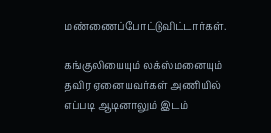ம‌ண்ணைப்போட்டுவிட்டார்கள்.

கங்குலியையும் லக்ஸ்மனையும் தவிர ஏனையவர்கள் அணியில் எப்படி ஆடினாலும் இடம்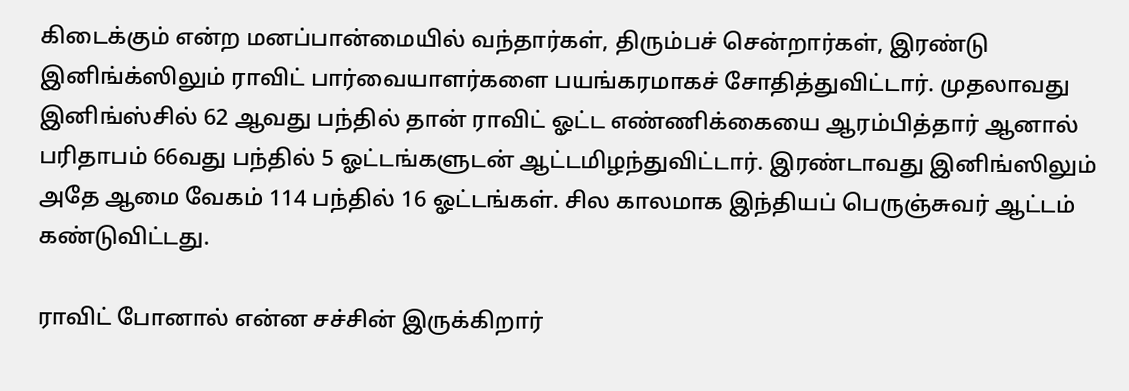கிடைக்கும் என்ற மனப்பான்மையில் வந்தார்கள், திரும்பச் சென்றார்கள், இரண்டு இனிங்க்ஸிலும் ராவிட் பார்வையாளர்களை பயங்கரமாகச் சோதித்துவிட்டார். முதலாவது இனிங்ஸ்சில் 62 ஆவது பந்தில் தான் ராவிட் ஓட்ட எண்ணிக்கையை ஆரம்பித்தார் ஆனால் பரிதாபம் 66வது பந்தில் 5 ஓட்டங்களுடன் ஆட்டமிழந்துவிட்டார். இரண்டாவது இனிங்ஸிலும் அதே ஆமை வேகம் 114 பந்தில் 16 ஓட்டங்கள். சில காலமாக இந்தியப் பெருஞ்சுவர் ஆட்டம் கண்டுவிட்டது.

ராவிட் போனால் என்ன சச்சின் இருக்கிறார்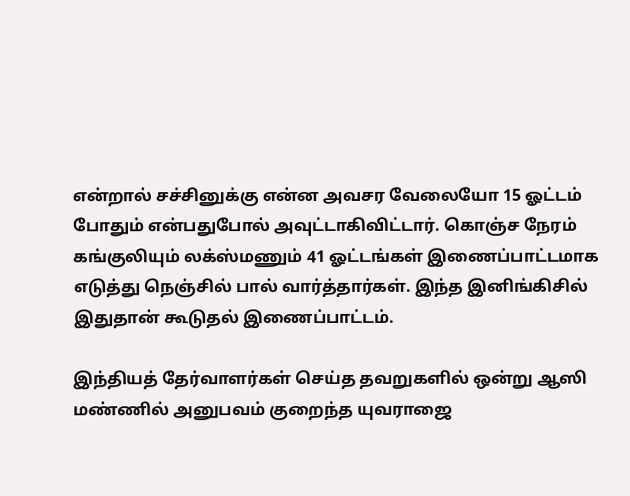என்றால் சச்சினுக்கு என்ன அவசர வேலையோ 15 ஓட்டம் போதும் என்பதுபோல் அவுட்டாகிவிட்டார். கொஞ்ச நேரம் கங்குலியும் லக்ஸ்மணும் 41 ஓட்டங்கள் இணைப்பாட்டமாக எடுத்து நெஞ்சில் பால் வார்த்தார்கள். இந்த இனிங்கிசில் இதுதான் கூடுதல் இணைப்பாட்டம்.

இந்தியத் தேர்வாளர்கள் செய்த தவறுகளில் ஒன்று ஆஸி மண்ணில் அனுபவம் குறைந்த யுவராஜை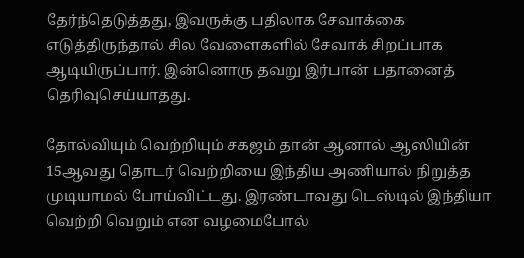தேர்ந்தெடுத்தது, இவருக்கு பதிலாக சேவாக்கை எடுத்திருந்தால் சில வேளைகளில் சேவாக் சிறப்பாக ஆடியிருப்பார். இன்னொரு தவறு இர்பான் பதானைத் தெரிவுசெய்யாதது.

தோல்வியும் வெற்றியும் சகஜம் தான் ஆனால் ஆஸியின் 15ஆவது தொடர் வெற்றியை இந்திய அணியால் நிறுத்த முடியாமல் போய்விட்டது. இரண்டாவது டெஸ்டில் இந்தியா வெற்றி வெறும் என வழமைபோல்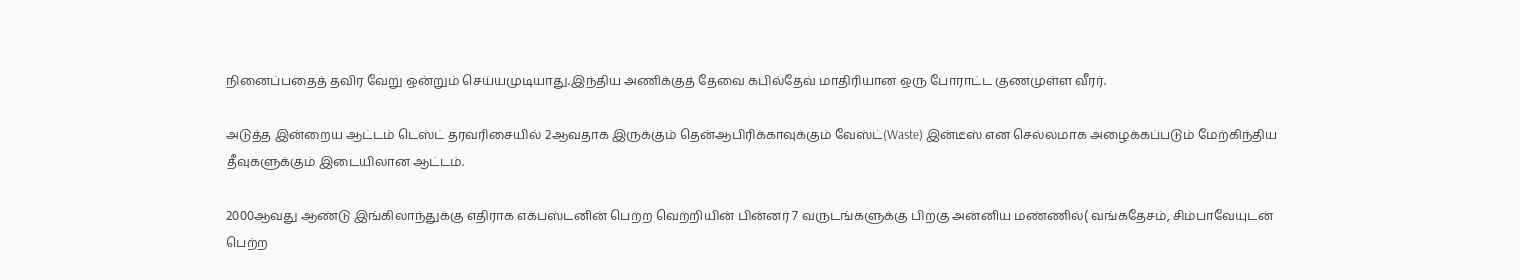நினைப்பதைத் தவிர வேறு ஒன்றும் செய்யமுடியாது.இந்திய அணிக்குத் தேவை கபில்தேவ் மாதிரியான ஒரு போராட்ட குணமுள்ள வீரர்.

அடுத்த இன்றைய ஆட்டம் டெஸ்ட் தரவரிசையில் 2ஆவதாக இருக்கும் தென்ஆபிரிக்காவுக்கும் வேஸ்ட்(Waste) இன்டீஸ் என செல்லமாக அழைக்கப்படும் மேற்கிந்திய தீவுகளுக்கும் இடையிலான ஆட்டம்.

2000ஆவது ஆண்டு இங்கிலாந்துக்கு எதிராக எக்பஸ்டனின் பெற்ற வெற்றியின் பின்னர் 7 வருடங்களுக்கு பிறகு அன்னிய மண்ணில்( வங்கதேசம், சிம்பாவேயுடன் பெற்ற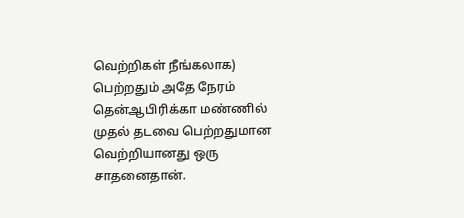வெற்றிகள் நீங்கலாக) பெற்றதும் அதே நேரம் தென்ஆபிரிக்கா மண்ணில் முதல் தடவை பெற்றதுமான வெற்றியானது ஒரு சாதனைதான்.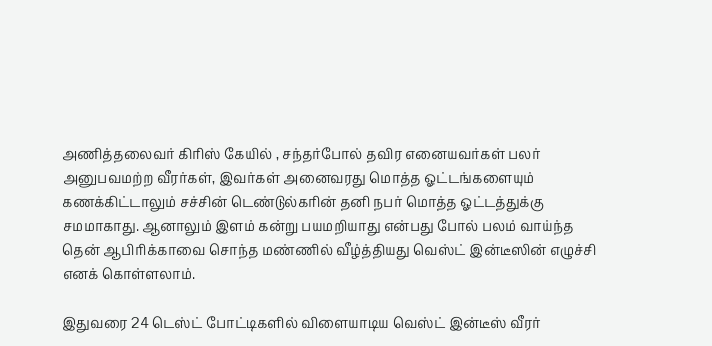அணித்தலைவர் கிரிஸ் கேயில் , சந்தர்போல் தவிர எனையவர்கள் பலர் அனுபவமற்ற வீரர்கள், இவர்கள் அனைவரது மொத்த ஓட்டங்களையும் கணக்கிட்டாலும் சச்சின் டெண்டுல்கரின் தனி நபர் மொத்த ஓட்டத்துக்கு சமமாகாது. ஆனாலும் இளம் கன்று பயமறியாது என்பது போல் பலம் வாய்ந்த தென் ஆபிரிக்காவை சொந்த மண்ணில் வீழ்த்தியது வெஸ்ட் இன்டீஸின் எழுச்சி எனக் கொள்ளலாம்.

இதுவரை 24 டெஸ்ட் போட்டிகளில் விளையாடிய வெஸ்ட் இன்டீஸ் வீரர்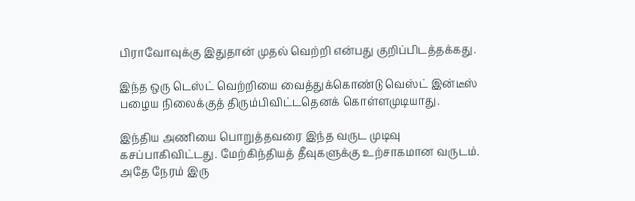பிராவோவுக்கு இதுதான் முதல் வெற்றி என்பது குறிப்பிடத்தக்கது.

இந்த ஒரு டெஸ்ட் வெற்றியை வைத்துக்கொண்டு வெஸ்ட் இன்டீஸ் பழைய நிலைக்குத் திரும்பிவிட்டதெனக் கொள்ளமுடியாது.

இந்திய அணியை பொறுத்தவரை இந்த வருட முடிவு கசப்பாகிவிட்டது. மேற்கிந்தியத் தீவுகளுக்கு உற்சாகமான வருடம். அதே நேரம் இரு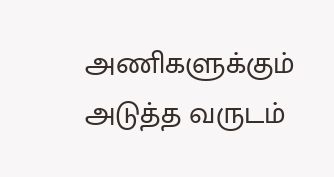அணிகளுக்கும் அடுத்த வருடம்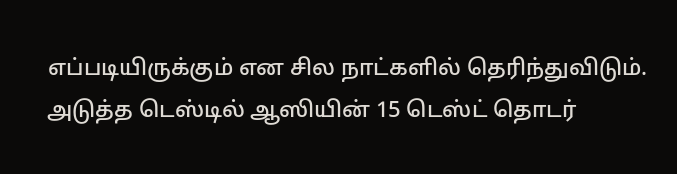எப்படியிருக்கும் என சில நாட்களில் தெரிந்துவிடும். அடுத்த டெஸ்டில் ஆஸியின் 15 டெஸ்ட் தொடர்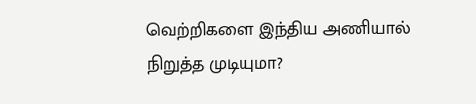வெற்றிகளை இந்திய அணியால் நிறுத்த முடியுமா?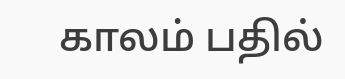காலம் பதில்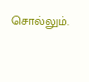சொல்லும்.